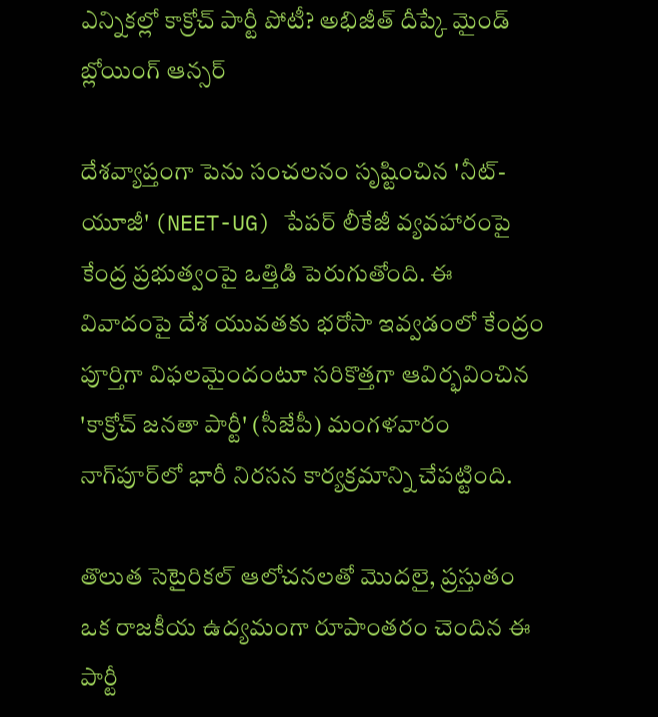ఎన్నికల్లో కాక్రోచ్ పార్టీ పోటీ? అభిజీత్ దీప్కే మైండ్ బ్లోయింగ్ ఆన్సర్

దేశవ్యాప్తంగా పెను సంచలనం సృష్టించిన 'నీట్-యూజీ' (NEET-UG) పేపర్ లీకేజీ వ్యవహారంపై కేంద్ర ప్రభుత్వంపై ఒత్తిడి పెరుగుతోంది. ఈ వివాదంపై దేశ యువతకు భరోసా ఇవ్వడంలో కేంద్రం పూర్తిగా విఫలమైందంటూ సరికొత్తగా ఆవిర్భవించిన 'కాక్రోచ్‌ జనతా పార్టీ' (సీజేపీ) మంగళవారం నాగ్‌పూర్‌లో భారీ నిరసన కార్యక్రమాన్ని చేపట్టింది.

తొలుత సెటైరికల్ ఆలోచనలతో మొదలై, ప్రస్తుతం ఒక రాజకీయ ఉద్యమంగా రూపాంతరం చెందిన ఈ పార్టీ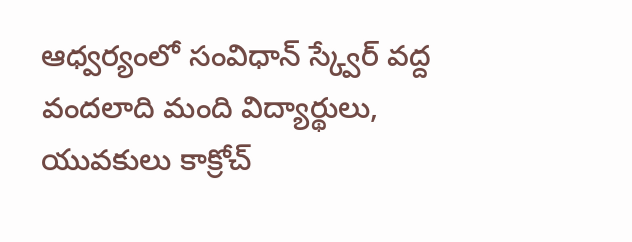ఆధ్వర్యంలో సంవిధాన్ స్క్వేర్ వద్ద వందలాది మంది విద్యార్థులు, యువకులు కాక్రోచ్‌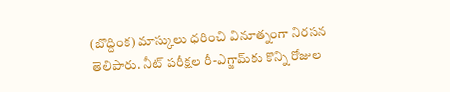(బొద్దింక) మాస్కులు ధరించి వినూత్నంగా నిరసన తెలిపారు. నీట్ పరీక్షల రీ-ఎగ్జామ్‌కు కొన్ని రోజుల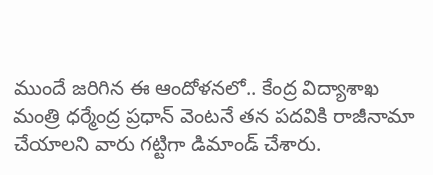ముందే జరిగిన ఈ ఆందోళనలో.. కేంద్ర విద్యాశాఖ మంత్రి ధర్మేంద్ర ప్రధాన్‌ వెంటనే తన పదవికి రాజీనామా చేయాలని వారు గట్టిగా డిమాండ్ చేశారు.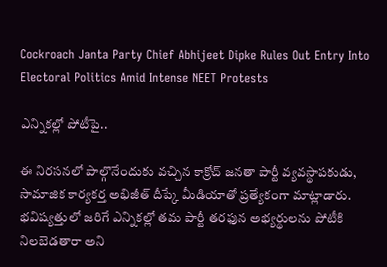Cockroach Janta Party Chief Abhijeet Dipke Rules Out Entry Into Electoral Politics Amid Intense NEET Protests

ఎన్నికల్లో పోటీపై..

ఈ నిరసనలో పాల్గొనేందుకు వచ్చిన కాక్రోచ్‌ జనతా పార్టీ వ్యవస్థాపకుడు, సామాజిక కార్యకర్త అభిజీత్‌ దీప్కే మీడియాతో ప్రత్యేకంగా మాట్లాడారు. భవిష్యత్తులో జరిగే ఎన్నికల్లో తమ పార్టీ తరఫున అభ్యర్థులను పోటీకి నిలబెడతారా అని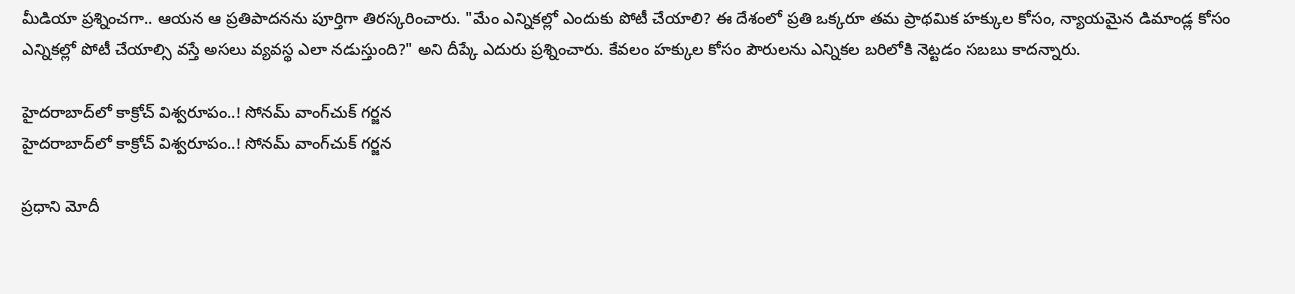మీడియా ప్రశ్నించగా.. ఆయన ఆ ప్రతిపాదనను పూర్తిగా తిరస్కరించారు. "మేం ఎన్నికల్లో ఎందుకు పోటీ చేయాలి? ఈ దేశంలో ప్రతి ఒక్కరూ తమ ప్రాథమిక హక్కుల కోసం, న్యాయమైన డిమాండ్ల కోసం ఎన్నికల్లో పోటీ చేయాల్సి వస్తే అసలు వ్యవస్థ ఎలా నడుస్తుంది?" అని దీప్కే ఎదురు ప్రశ్నించారు. కేవలం హక్కుల కోసం పౌరులను ఎన్నికల బరిలోకి నెట్టడం సబబు కాదన్నారు.

హైదరాబాద్‌లో కాక్రోచ్ విశ్వరూపం..! సోనమ్ వాంగ్‌చుక్ గర్జన
హైదరాబాద్‌లో కాక్రోచ్ విశ్వరూపం..! సోనమ్ వాంగ్‌చుక్ గర్జన

ప్రధాని మోదీ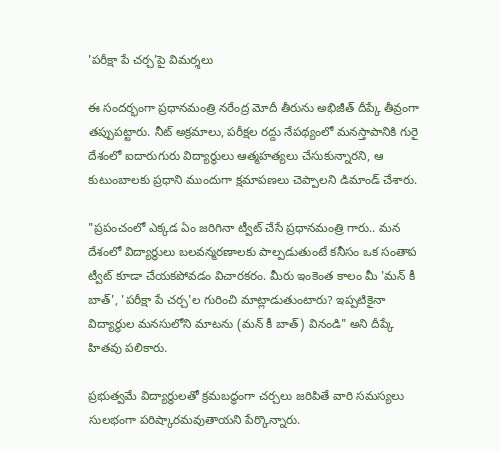'పరీక్షా పే చర్చ'పై విమర్శలు

ఈ సందర్భంగా ప్రధానమంత్రి నరేంద్ర మోదీ తీరును అభిజీత్‌ దీప్కే తీవ్రంగా తప్పుపట్టారు. నీట్ అక్రమాలు, పరీక్షల రద్దు నేపథ్యంలో మనస్తాపానికి గురై దేశంలో ఐదారుగురు విద్యార్థులు ఆత్మహత్యలు చేసుకున్నారని, ఆ కుటుంబాలకు ప్రధాని ముందుగా క్షమాపణలు చెప్పాలని డిమాండ్ చేశారు.

"ప్రపంచంలో ఎక్కడ ఏం జరిగినా ట్వీట్ చేసే ప్రధానమంత్రి గారు.. మన దేశంలో విద్యార్థులు బలవన్మరణాలకు పాల్పడుతుంటే కనీసం ఒక సంతాప ట్వీట్ కూడా చేయకపోవడం విచారకరం. మీరు ఇంకెంత కాలం మీ 'మన్ కీ బాత్', 'పరీక్షా పే చర్చ'ల గురించి మాట్లాడుతుంటారు? ఇప్పటికైనా విద్యార్థుల మనసులోని మాటను (మన్ కీ బాత్) వినండి" అని దీప్కే హితవు పలికారు.

ప్రభుత్వమే విద్యార్థులతో క్రమబద్ధంగా చర్చలు జరిపితే వారి సమస్యలు సులభంగా పరిష్కారమవుతాయని పేర్కొన్నారు.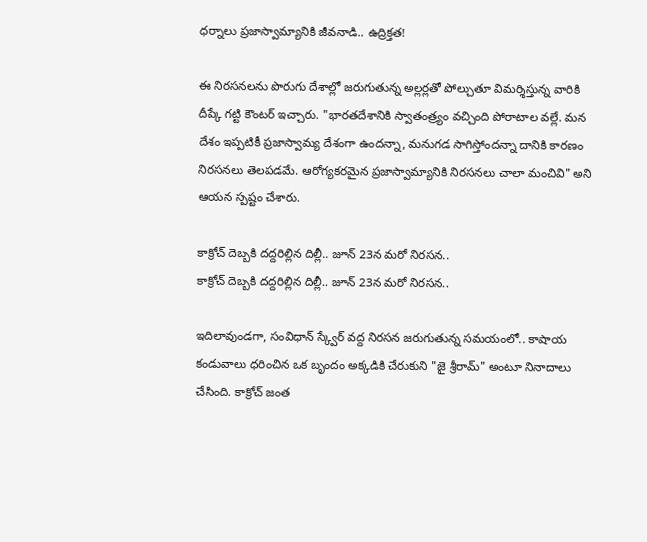ధర్నాలు ప్రజాస్వామ్యానికి జీవనాడి.. ఉద్రిక్తత!

ఈ నిరసనలను పొరుగు దేశాల్లో జరుగుతున్న అల్లర్లతో పోల్చుతూ విమర్శిస్తున్న వారికి దీప్కే గట్టి కౌంటర్ ఇచ్చారు. "భారతదేశానికి స్వాతంత్ర్యం వచ్చింది పోరాటాల వల్లే. మన దేశం ఇప్పటికీ ప్రజాస్వామ్య దేశంగా ఉందన్నా, మనుగడ సాగిస్తోందన్నా దానికి కారణం నిరసనలు తెలపడమే. ఆరోగ్యకరమైన ప్రజాస్వామ్యానికి నిరసనలు చాలా మంచివి" అని ఆయన స్పష్టం చేశారు.

కాక్రోచ్ దెబ్బకి దద్దరిల్లిన దిల్లీ.. జూన్ 23న మరో నిరసన..
కాక్రోచ్ దెబ్బకి దద్దరిల్లిన దిల్లీ.. జూన్ 23న మరో నిరసన..

ఇదిలావుండగా, సంవిధాన్ స్క్వేర్ వద్ద నిరసన జరుగుతున్న సమయంలో.. కాషాయ కండువాలు ధరించిన ఒక బృందం అక్కడికి చేరుకుని "జై శ్రీరామ్" అంటూ నినాదాలు చేసింది. కాక్రోచ్ జంత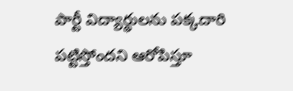పార్టీ విద్యార్థులను పక్కదారి పట్టిస్తోందని ఆరోపిస్తూ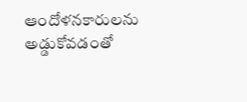ఆందోళనకారులను అడ్డుకోవడంతో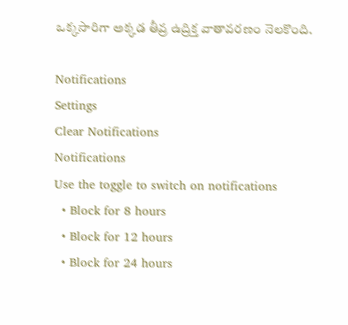ఒక్కసారిగా అక్కడ తీవ్ర ఉద్రిక్త వాతావరణం నెలకొంది.

Notifications
Settings
Clear Notifications
Notifications
Use the toggle to switch on notifications
  • Block for 8 hours
  • Block for 12 hours
  • Block for 24 hours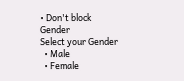• Don't block
Gender
Select your Gender
  • Male
  • Female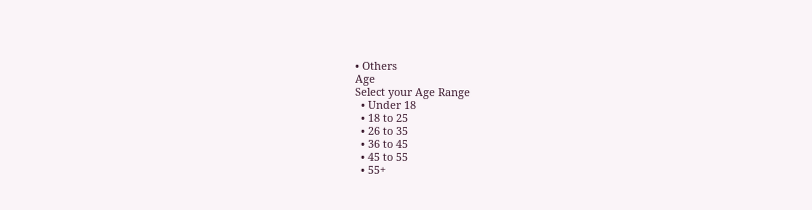• Others
Age
Select your Age Range
  • Under 18
  • 18 to 25
  • 26 to 35
  • 36 to 45
  • 45 to 55
  • 55+